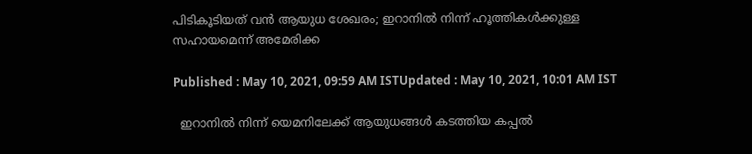പിടികൂടിയത് വന്‍ ആയുധ ശേഖരം; ഇറാനില്‍ നിന്ന് ഹൂത്തികള്‍ക്കുള്ള സഹായമെന്ന് അമേരിക്ക

Published : May 10, 2021, 09:59 AM ISTUpdated : May 10, 2021, 10:01 AM IST

  ഇറാനിൽ നിന്ന് യെമനിലേക്ക് ആയുധങ്ങള്‍ കടത്തിയ കപ്പല്‍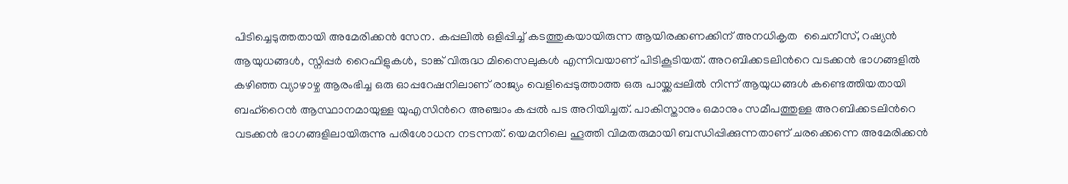പിടിച്ചെടുത്തതായി അമേരിക്കന്‍ സേന. കപ്പലില്‍ ഒളിപ്പിച്ച് കടത്തുകയായിരുന്ന ആയിരക്കണക്കിന് അനധികൃത  ചൈനീസ്, റഷ്യൻ ആയുധങ്ങൾ, സ്നിപ്പർ റൈഫിളുകൾ, ടാങ്ക് വിരുദ്ധ മിസൈലുകൾ എന്നിവയാണ് പിടികൂടിയത്. അറബിക്കടലിന്‍റെ വടക്കൻ ഭാഗങ്ങളിൽ കഴിഞ്ഞ വ്യാഴാഴ്ച ആരംഭിച്ച ഒരു ഓപ്പറേഷനിലാണ് രാജ്യം വെളിപ്പെടുത്താത്ത ഒരു പായ്ക്കപ്പലില്‍ നിന്ന് ആയുധങ്ങൾ കണ്ടെത്തിയതായി ബഹ്‌റൈൻ ആസ്ഥാനമായുള്ള യുഎസിന്‍റെ അഞ്ചാം കപ്പല്‍‌‌ പട അറിയിച്ചത്. പാകിസ്താനും ഒമാനും സമീപത്തുള്ള അറബിക്കടലിന്‍റെ വടക്കൻ ഭാഗങ്ങളിലായിരുന്നു പരിശോധന നടന്നത്. യെമനിലെ ഹൂത്തി വിമതരുമായി ബന്ധിപ്പിക്കുന്നതാണ് ചരക്കെന്നെ അമേരിക്കന്‍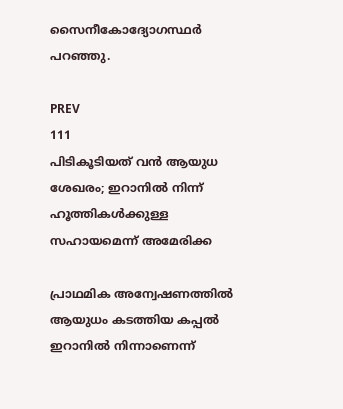സൈനീകോദ്യോഗസ്ഥര്‍ പറഞ്ഞു.

PREV
111
പിടികൂടിയത് വന്‍ ആയുധ ശേഖരം; ഇറാനില്‍ നിന്ന് ഹൂത്തികള്‍ക്കുള്ള സഹായമെന്ന് അമേരിക്ക

പ്രാഥമിക അന്വേഷണത്തിൽ ആയുധം കടത്തിയ കപ്പൽ ഇറാനിൽ നിന്നാണെന്ന്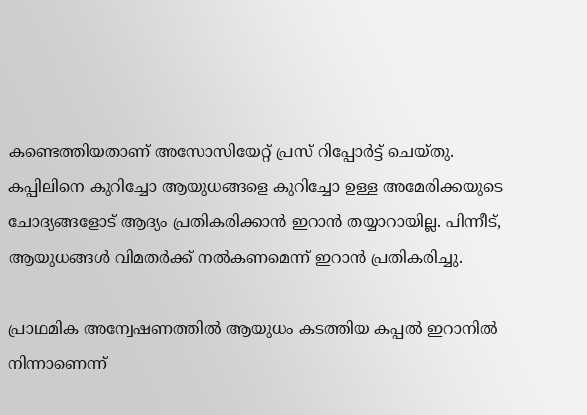കണ്ടെത്തിയതാണ് അസോസിയേറ്റ് പ്രസ് റിപ്പോര്‍ട്ട് ചെയ്തു. കപ്പിലിനെ കുറിച്ചോ ആയുധങ്ങളെ കുറിച്ചോ ഉള്ള അമേരിക്കയുടെ ചോദ്യങ്ങളോട് ആദ്യം പ്രതികരിക്കാന്‍ ഇറാന്‍‌ തയ്യാറായില്ല. പിന്നീട്, ആയുധങ്ങള്‍ വിമതര്‍ക്ക് നല്‍കണമെന്ന് ഇറാന്‍‌ പ്രതികരിച്ചു.

പ്രാഥമിക അന്വേഷണത്തിൽ ആയുധം കടത്തിയ കപ്പൽ ഇറാനിൽ നിന്നാണെന്ന്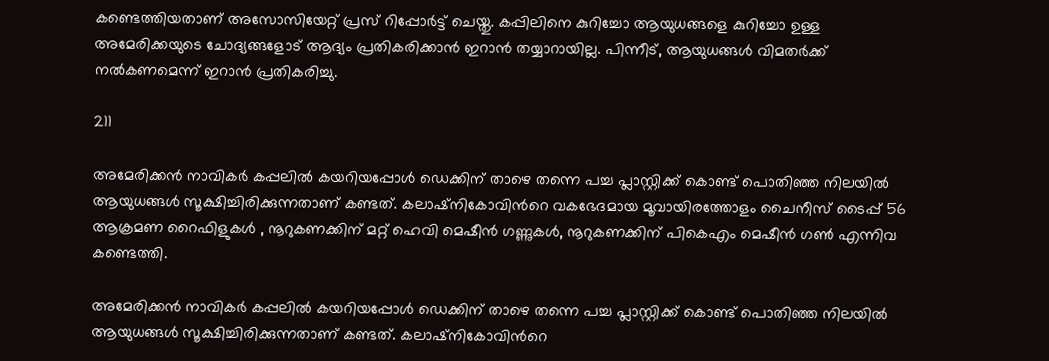കണ്ടെത്തിയതാണ് അസോസിയേറ്റ് പ്രസ് റിപ്പോര്‍ട്ട് ചെയ്തു. കപ്പിലിനെ കുറിച്ചോ ആയുധങ്ങളെ കുറിച്ചോ ഉള്ള അമേരിക്കയുടെ ചോദ്യങ്ങളോട് ആദ്യം പ്രതികരിക്കാന്‍ ഇറാന്‍‌ തയ്യാറായില്ല. പിന്നീട്, ആയുധങ്ങള്‍ വിമതര്‍ക്ക് നല്‍കണമെന്ന് ഇറാന്‍‌ പ്രതികരിച്ചു.

211

അമേരിക്കന്‍ നാവികർ കപ്പലിൽ കയറിയപ്പോൾ ഡെക്കിന് താഴെ തന്നെ പച്ച പ്ലാസ്റ്റിക്ക് കൊണ്ട് പൊതിഞ്ഞ നിലയില്‍ ആയുധങ്ങൾ സൂക്ഷിച്ചിരിക്കുന്നതാണ് കണ്ടത്. കലാഷ്നികോവിന്‍റെ വകഭേദമായ മൂവായിരത്തോളം ചൈനീസ് ടൈപ്പ് 56 ആക്രമണ റൈഫിളുകൾ , നൂറുകണക്കിന് മറ്റ് ഹെവി മെഷീൻ ഗണ്ണുകള്‍, നൂറുകണക്കിന് പി‌കെ‌എം മെഷീൻ ഗൺ എന്നിവ കണ്ടെത്തി.

അമേരിക്കന്‍ നാവികർ കപ്പലിൽ കയറിയപ്പോൾ ഡെക്കിന് താഴെ തന്നെ പച്ച പ്ലാസ്റ്റിക്ക് കൊണ്ട് പൊതിഞ്ഞ നിലയില്‍ ആയുധങ്ങൾ സൂക്ഷിച്ചിരിക്കുന്നതാണ് കണ്ടത്. കലാഷ്നികോവിന്‍റെ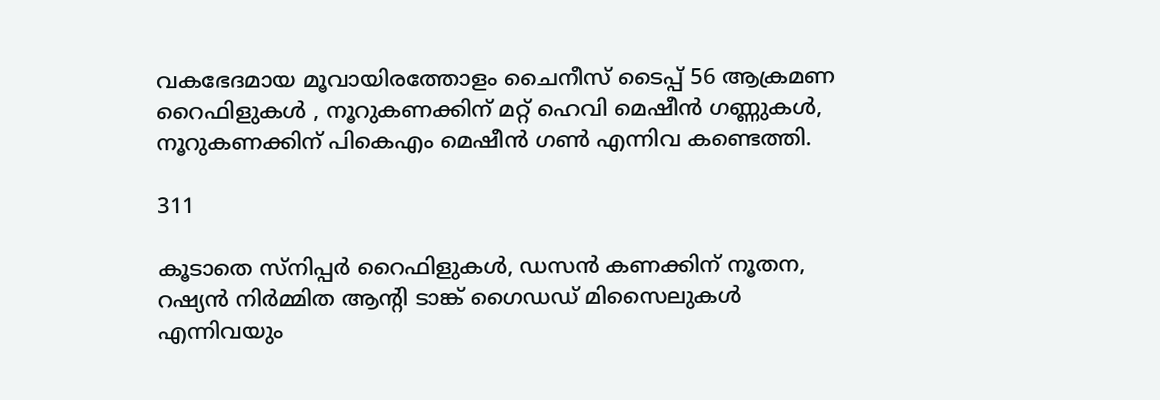വകഭേദമായ മൂവായിരത്തോളം ചൈനീസ് ടൈപ്പ് 56 ആക്രമണ റൈഫിളുകൾ , നൂറുകണക്കിന് മറ്റ് ഹെവി മെഷീൻ ഗണ്ണുകള്‍, നൂറുകണക്കിന് പി‌കെ‌എം മെഷീൻ ഗൺ എന്നിവ കണ്ടെത്തി.

311

കൂടാതെ സ്നിപ്പർ റൈഫിളുകൾ, ഡസൻ കണക്കിന് നൂതന, റഷ്യൻ നിർമ്മിത ആന്‍റി ടാങ്ക് ഗൈഡഡ് മിസൈലുകൾ എന്നിവയും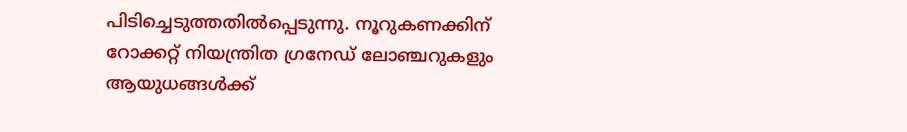പിടിച്ചെടുത്തതില്‍പ്പെടുന്നു. നൂറുകണക്കിന് റോക്കറ്റ് നിയന്ത്രിത ഗ്രനേഡ് ലോഞ്ചറുകളും ആയുധങ്ങൾക്ക്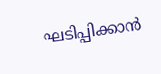ഘടിപ്പിക്കാന്‍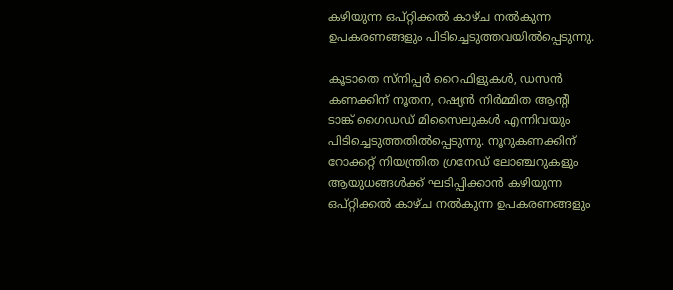കഴിയുന്ന ഒപ്റ്റിക്കൽ കാഴ്ച നല്‍കുന്ന ഉപകരണങ്ങളും പിടിച്ചെടുത്തവയില്‍പ്പെടുന്നു.

കൂടാതെ സ്നിപ്പർ റൈഫിളുകൾ, ഡസൻ കണക്കിന് നൂതന, റഷ്യൻ നിർമ്മിത ആന്‍റി ടാങ്ക് ഗൈഡഡ് മിസൈലുകൾ എന്നിവയും പിടിച്ചെടുത്തതില്‍പ്പെടുന്നു. നൂറുകണക്കിന് റോക്കറ്റ് നിയന്ത്രിത ഗ്രനേഡ് ലോഞ്ചറുകളും ആയുധങ്ങൾക്ക് ഘടിപ്പിക്കാന്‍ കഴിയുന്ന ഒപ്റ്റിക്കൽ കാഴ്ച നല്‍കുന്ന ഉപകരണങ്ങളും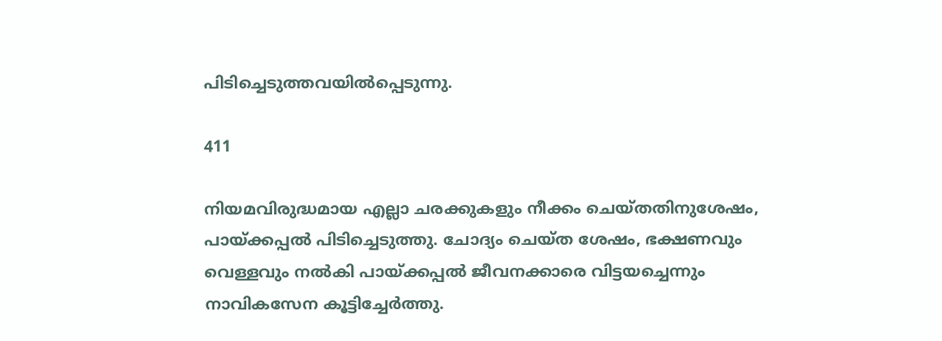പിടിച്ചെടുത്തവയില്‍പ്പെടുന്നു.

411

നിയമവിരുദ്ധമായ എല്ലാ ചരക്കുകളും നീക്കം ചെയ്തതിനുശേഷം, പായ്ക്കപ്പല്‍ പിടിച്ചെടുത്തു. ചോദ്യം ചെയ്ത ശേഷം, ഭക്ഷണവും വെള്ളവും നൽകി പായ്ക്കപ്പല്‍ ജീവനക്കാരെ വിട്ടയച്ചെന്നും നാവികസേന കൂട്ടിച്ചേർത്തു.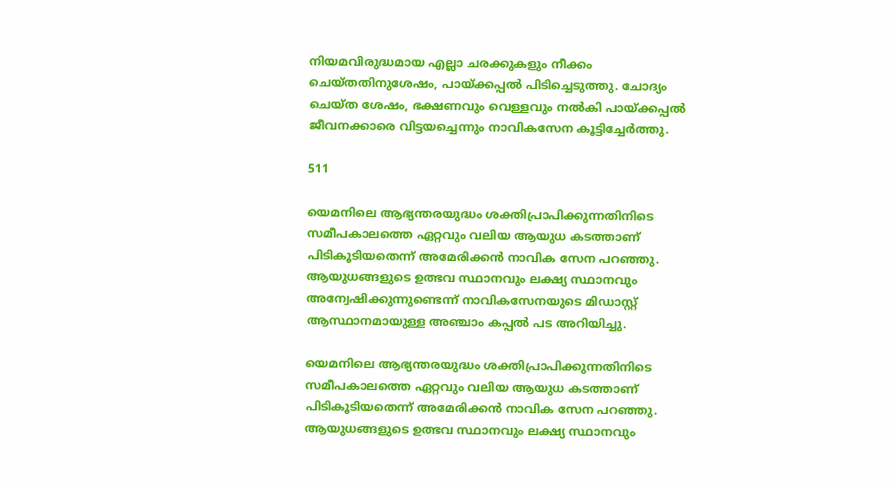നിയമവിരുദ്ധമായ എല്ലാ ചരക്കുകളും നീക്കം ചെയ്തതിനുശേഷം, പായ്ക്കപ്പല്‍ പിടിച്ചെടുത്തു. ചോദ്യം ചെയ്ത ശേഷം, ഭക്ഷണവും വെള്ളവും നൽകി പായ്ക്കപ്പല്‍ ജീവനക്കാരെ വിട്ടയച്ചെന്നും നാവികസേന കൂട്ടിച്ചേർത്തു.

511

യെമനിലെ ആഭ്യന്തരയുദ്ധം ശക്തിപ്രാപിക്കുന്നതിനിടെ സമീപകാലത്തെ ഏറ്റവും വലിയ ആയുധ കടത്താണ് പിടികൂടിയതെന്ന് അമേരിക്കന്‍ നാവിക സേന പറഞ്ഞു. ആയുധങ്ങളുടെ ഉത്ഭവ സ്ഥാനവും ലക്ഷ്യ സ്ഥാനവും അന്വേഷിക്കുന്നുണ്ടെന്ന് നാവികസേനയുടെ മിഡാസ്റ്റ് ആസ്ഥാനമായുള്ള അഞ്ചാം കപ്പല്‍ പട അറിയിച്ചു.

യെമനിലെ ആഭ്യന്തരയുദ്ധം ശക്തിപ്രാപിക്കുന്നതിനിടെ സമീപകാലത്തെ ഏറ്റവും വലിയ ആയുധ കടത്താണ് പിടികൂടിയതെന്ന് അമേരിക്കന്‍ നാവിക സേന പറഞ്ഞു. ആയുധങ്ങളുടെ ഉത്ഭവ സ്ഥാനവും ലക്ഷ്യ സ്ഥാനവും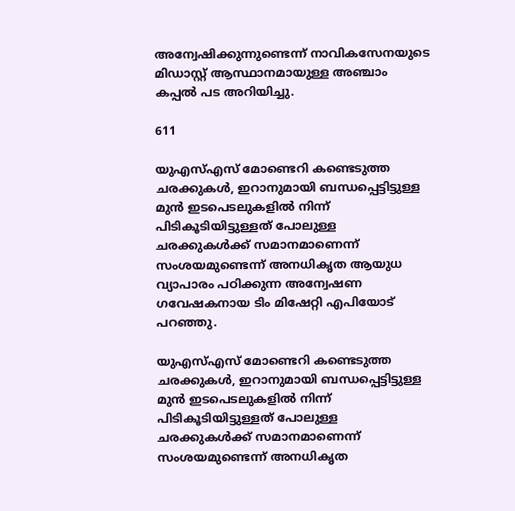അന്വേഷിക്കുന്നുണ്ടെന്ന് നാവികസേനയുടെ മിഡാസ്റ്റ് ആസ്ഥാനമായുള്ള അഞ്ചാം കപ്പല്‍ പട അറിയിച്ചു.

611

യു‌എസ്‌എസ് മോണ്ടെറി കണ്ടെടുത്ത ചരക്കുകള്‍, ഇറാനുമായി ബന്ധപ്പെട്ടിട്ടുള്ള മുൻ ഇടപെടലുകളിൽ നിന്ന് പിടികൂടിയിട്ടുള്ളത് പോലുള്ള ചരക്കുകള്‍‌ക്ക് സമാനമാണെന്ന് സംശയമുണ്ടെന്ന് അനധികൃത ആയുധ വ്യാപാരം പഠിക്കുന്ന അന്വേഷണ ഗവേഷകനായ ടിം മിഷേറ്റി എപിയോട് പറഞ്ഞു.

യു‌എസ്‌എസ് മോണ്ടെറി കണ്ടെടുത്ത ചരക്കുകള്‍, ഇറാനുമായി ബന്ധപ്പെട്ടിട്ടുള്ള മുൻ ഇടപെടലുകളിൽ നിന്ന് പിടികൂടിയിട്ടുള്ളത് പോലുള്ള ചരക്കുകള്‍‌ക്ക് സമാനമാണെന്ന് സംശയമുണ്ടെന്ന് അനധികൃത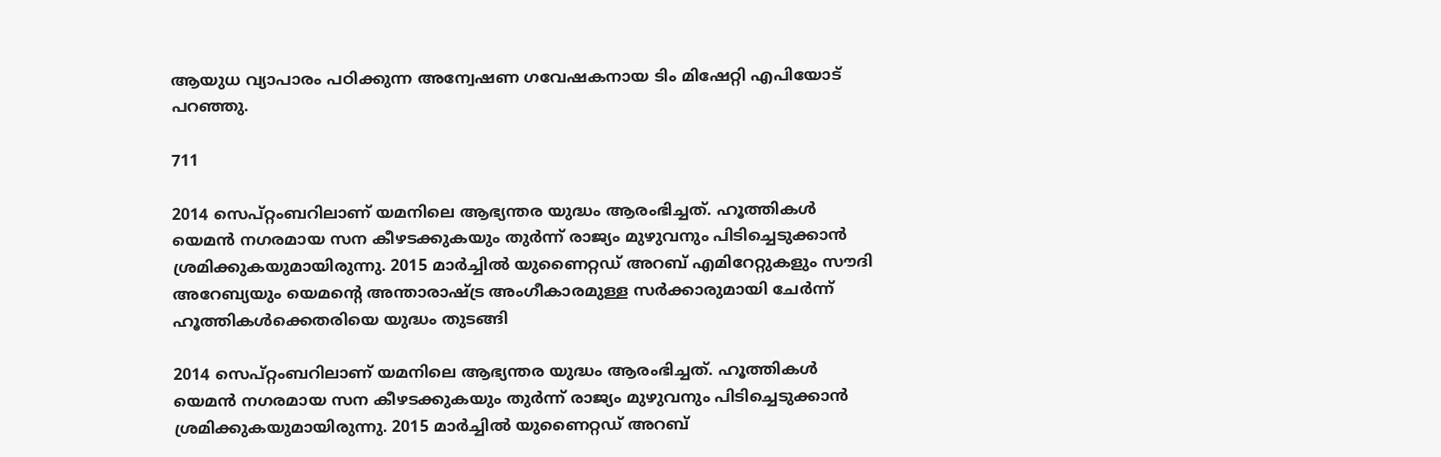ആയുധ വ്യാപാരം പഠിക്കുന്ന അന്വേഷണ ഗവേഷകനായ ടിം മിഷേറ്റി എപിയോട് പറഞ്ഞു.

711

2014 സെപ്റ്റംബറിലാണ് യമനിലെ ആഭ്യന്തര യുദ്ധം ആരംഭിച്ചത്. ഹൂത്തികൾ യെമന്‍ നഗരമായ സന കീഴടക്കുകയും തുര്‍ന്ന് രാജ്യം മുഴുവനും പിടിച്ചെടുക്കാന്‍ ശ്രമിക്കുകയുമായിരുന്നു. 2015 മാർച്ചിൽ യുണൈറ്റഡ് അറബ് എമിറേറ്റുകളും സൗദി അറേബ്യയും യെമന്‍റെ അന്താരാഷ്ട്ര അംഗീകാരമുള്ള സർക്കാരുമായി ചേർന്ന് ഹൂത്തികള്‍ക്കെതരിയെ യുദ്ധം തുടങ്ങി

2014 സെപ്റ്റംബറിലാണ് യമനിലെ ആഭ്യന്തര യുദ്ധം ആരംഭിച്ചത്. ഹൂത്തികൾ യെമന്‍ നഗരമായ സന കീഴടക്കുകയും തുര്‍ന്ന് രാജ്യം മുഴുവനും പിടിച്ചെടുക്കാന്‍ ശ്രമിക്കുകയുമായിരുന്നു. 2015 മാർച്ചിൽ യുണൈറ്റഡ് അറബ്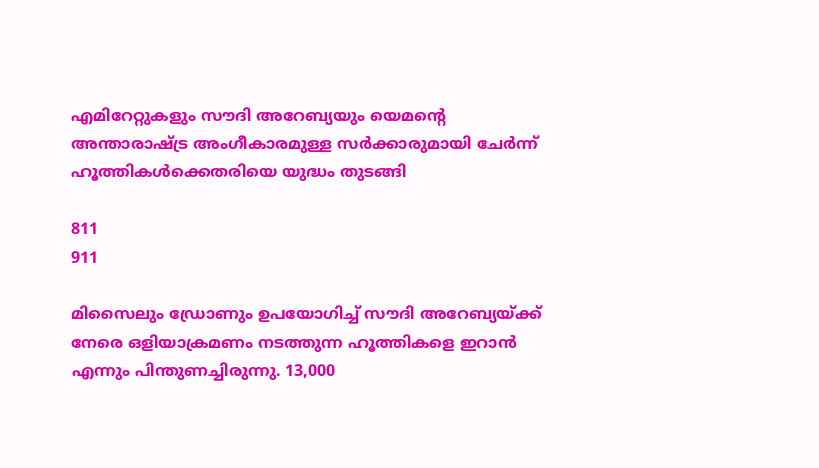എമിറേറ്റുകളും സൗദി അറേബ്യയും യെമന്‍റെ അന്താരാഷ്ട്ര അംഗീകാരമുള്ള സർക്കാരുമായി ചേർന്ന് ഹൂത്തികള്‍ക്കെതരിയെ യുദ്ധം തുടങ്ങി

811
911

മിസൈലും ഡ്രോണും ഉപയോഗിച്ച് സൗദി അറേബ്യയ്ക്ക് നേരെ ഒളിയാക്രമണം നടത്തുന്ന ഹൂത്തികളെ ഇറാൻ എന്നും പിന്തുണച്ചിരുന്നു. 13,000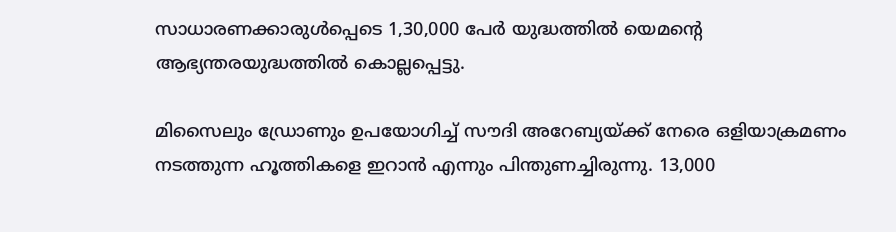സാധാരണക്കാരുള്‍പ്പെടെ 1,30,000 പേർ യുദ്ധത്തിൽ യെമന്‍റെ ആഭ്യന്തരയുദ്ധത്തില്‍ കൊല്ലപ്പെട്ടു.

മിസൈലും ഡ്രോണും ഉപയോഗിച്ച് സൗദി അറേബ്യയ്ക്ക് നേരെ ഒളിയാക്രമണം നടത്തുന്ന ഹൂത്തികളെ ഇറാൻ എന്നും പിന്തുണച്ചിരുന്നു. 13,000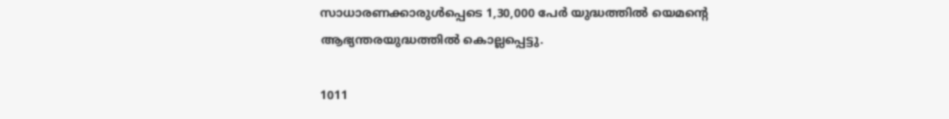സാധാരണക്കാരുള്‍പ്പെടെ 1,30,000 പേർ യുദ്ധത്തിൽ യെമന്‍റെ ആഭ്യന്തരയുദ്ധത്തില്‍ കൊല്ലപ്പെട്ടു.

1011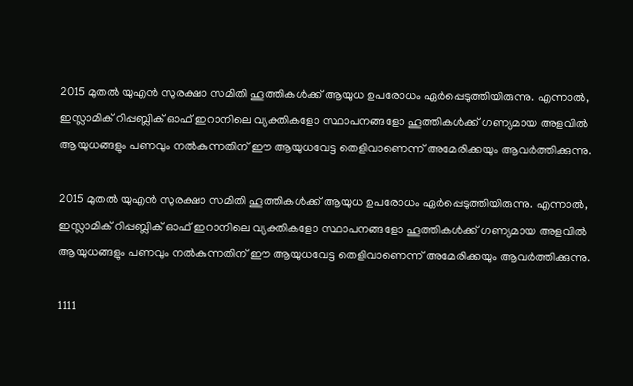2015 മുതൽ യുഎൻ സുരക്ഷാ സമിതി ഹൂത്തികൾക്ക് ആയുധ ഉപരോധം ഏർപ്പെടുത്തിയിരുന്നു. എന്നാല്‍, ഇസ്ലാമിക് റിപ്പബ്ലിക് ഓഫ് ഇറാനിലെ വ്യക്തികളോ സ്ഥാപനങ്ങളോ ഹൂത്തികൾക്ക് ഗണ്യമായ അളവിൽ ആയുധങ്ങളും പണവും നല്‍കുന്നതിന് ഈ ആയുധവേട്ട തെളിവാണെന്ന് അമേരിക്കയും ആവര്‍ത്തിക്കുന്നു.

2015 മുതൽ യുഎൻ സുരക്ഷാ സമിതി ഹൂത്തികൾക്ക് ആയുധ ഉപരോധം ഏർപ്പെടുത്തിയിരുന്നു. എന്നാല്‍, ഇസ്ലാമിക് റിപ്പബ്ലിക് ഓഫ് ഇറാനിലെ വ്യക്തികളോ സ്ഥാപനങ്ങളോ ഹൂത്തികൾക്ക് ഗണ്യമായ അളവിൽ ആയുധങ്ങളും പണവും നല്‍കുന്നതിന് ഈ ആയുധവേട്ട തെളിവാണെന്ന് അമേരിക്കയും ആവര്‍ത്തിക്കുന്നു.

1111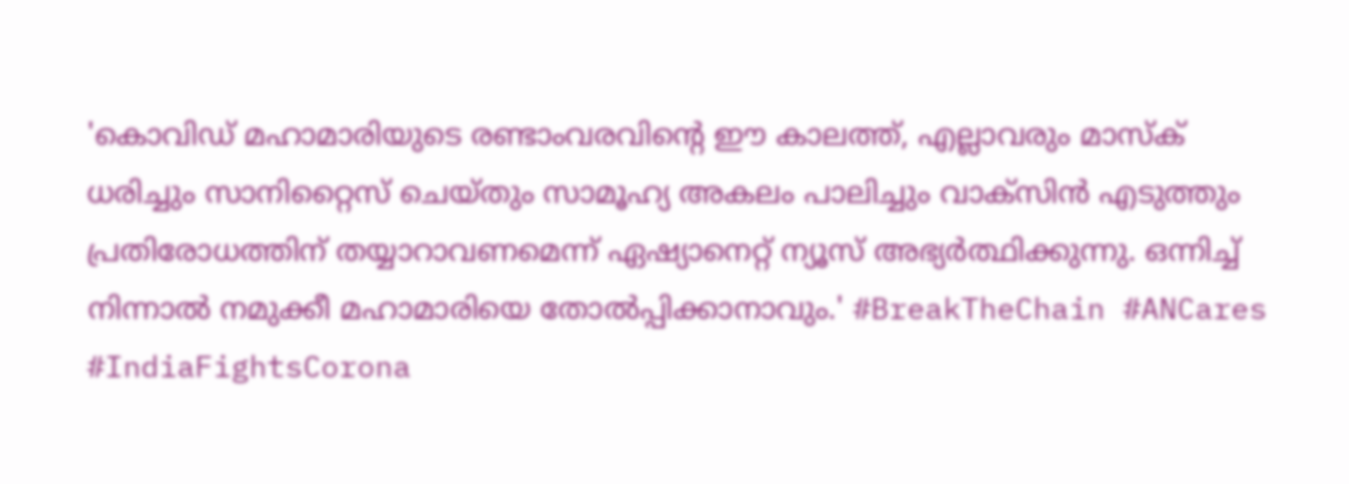'കൊവിഡ് മഹാമാരിയുടെ രണ്ടാംവരവിന്റെ ഈ കാലത്ത്, എല്ലാവരും മാസ്‌ക് ധരിച്ചും സാനിറ്റൈസ് ചെയ്തും സാമൂഹ്യ അകലം പാലിച്ചും വാക്‌സിന്‍ എടുത്തും പ്രതിരോധത്തിന് തയ്യാറാവണമെന്ന് ഏഷ്യാനെറ്റ് ന്യൂസ് അഭ്യര്‍ത്ഥിക്കുന്നു. ഒന്നിച്ച് നിന്നാല്‍ നമുക്കീ മഹാമാരിയെ തോല്‍പ്പിക്കാനാവും.' #BreakTheChain #ANCares #IndiaFightsCorona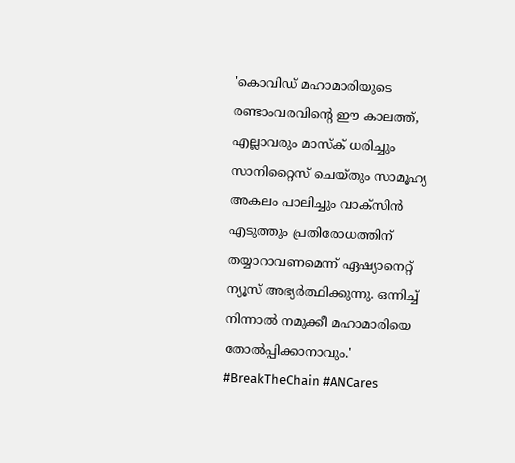'കൊവിഡ് മഹാമാരിയുടെ രണ്ടാംവരവിന്റെ ഈ കാലത്ത്, എല്ലാവരും മാസ്‌ക് ധരിച്ചും സാനിറ്റൈസ് ചെയ്തും സാമൂഹ്യ അകലം പാലിച്ചും വാക്‌സിന്‍ എടുത്തും പ്രതിരോധത്തിന് തയ്യാറാവണമെന്ന് ഏഷ്യാനെറ്റ് ന്യൂസ് അഭ്യര്‍ത്ഥിക്കുന്നു. ഒന്നിച്ച് നിന്നാല്‍ നമുക്കീ മഹാമാരിയെ തോല്‍പ്പിക്കാനാവും.' #BreakTheChain #ANCares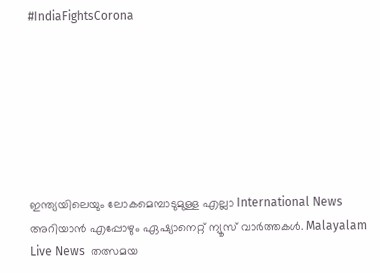#IndiaFightsCorona







ഇന്ത്യയിലെയും ലോകമെമ്പാടുമുള്ള എല്ലാ International News അറിയാൻ എപ്പോഴും ഏഷ്യാനെറ്റ് ന്യൂസ് വാർത്തകൾ. Malayalam Live News  തത്സമയ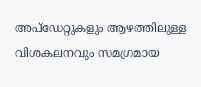അപ്‌ഡേറ്റുകളും ആഴത്തിലുള്ള വിശകലനവും സമഗ്രമായ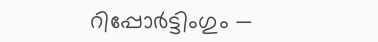റിപ്പോർട്ടിംഗും —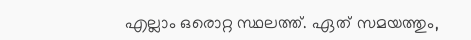എല്ലാം ഒരൊറ്റ സ്ഥലത്ത്. ഏത് സമയത്തും,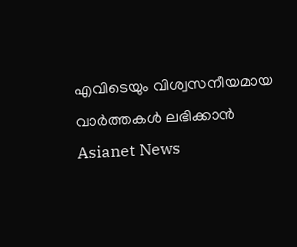എവിടെയും വിശ്വസനീയമായ വാർത്തകൾ ലഭിക്കാൻ Asianet News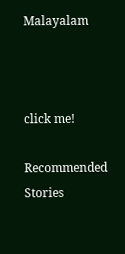Malayalam



click me!

Recommended Stories